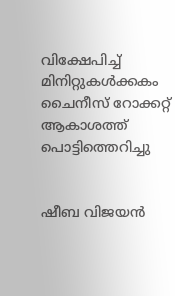വിക്ഷേപിച്ച് മിനിറ്റുകൾക്കകം ചൈനീസ് റോക്കറ്റ് ആകാശത്ത് പൊട്ടിത്തെറിച്ചു


ഷീബ വിജയൻ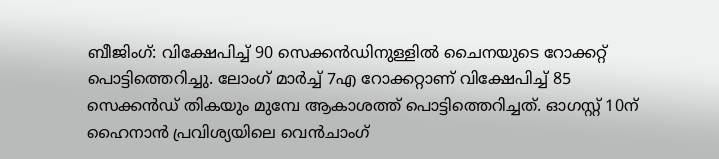ബീജിംഗ്: വിക്ഷേപിച്ച് 90 സെക്കൻഡിനുള്ളിൽ ചൈനയുടെ റോക്കറ്റ് പൊട്ടിത്തെറിച്ചു. ലോംഗ് മാർച്ച് 7എ റോക്കറ്റാണ് വിക്ഷേപിച്ച് 85 സെക്കൻഡ് തികയും മുമ്പേ ആകാശത്ത് പൊട്ടിത്തെറിച്ചത്. ഓഗസ്റ്റ് 10ന് ഹൈനാൻ പ്രവിശ്യയിലെ വെൻചാംഗ്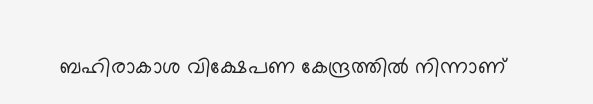ബഹിരാകാശ വിക്ഷേപണ കേന്ദ്രത്തിൽ നിന്നാണ്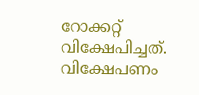റോക്കറ്റ് വിക്ഷേപിച്ചത്. വിക്ഷേപണം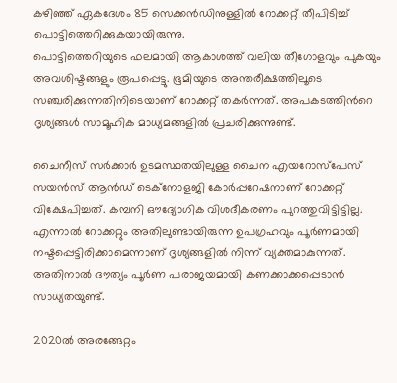കഴിഞ്ഞ് ഏകദേശം 85 സെക്കൻഡിനുള്ളിൽ റോക്കറ്റ് തീപിടിച്ച് പൊട്ടിത്തെറിക്കുകയായിരുന്നു.
പൊട്ടിത്തെറിയുടെ ഫലമായി ആകാശത്ത് വലിയ തീഗോളവും പുകയും അവശിഷ്ടങ്ങളും രൂപപ്പെട്ടു. ഭൂമിയുടെ അന്തരീക്ഷത്തിലൂടെ സഞ്ചരിക്കുന്നതിനിടെയാണ് റോക്കറ്റ് തകർന്നത്. അപകടത്തിന്‍റെ ദൃശ്യങ്ങൾ സാമൂഹിക മാധ്യമങ്ങളിൽ പ്രചരിക്കുന്നുണ്ട്.

ചൈനീസ് സർക്കാർ ഉടമസ്ഥതയിലുള്ള ചൈന എയറോസ്പേസ് സയൻസ് ആൻഡ് ടെക്നോളജി കോർപ്പറേഷനാണ് റോക്കറ്റ് വിക്ഷേപിച്ചത്. കമ്പനി ഔദ്യോഗിക വിശദീകരണം പുറത്തുവിട്ടിട്ടില്ല. എന്നാൽ റോക്കറ്റും അതിലുണ്ടായിരുന്ന ഉപഗ്രഹവും പൂർണമായി നഷ്ടപ്പെട്ടിരിക്കാമെന്നാണ് ദൃശ്യങ്ങളിൽ നിന്ന് വ്യക്തമാകുന്നത്. അതിനാൽ ദൗത്യം പൂർണ പരാജയമായി കണക്കാക്കപ്പെടാൻ സാധ്യതയുണ്ട്.

2020ൽ അരങ്ങേറ്റം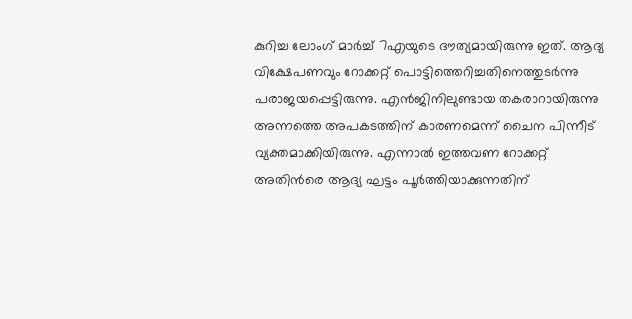കുറിച്ച ലോംഗ് മാർച്ച് 7എയുടെ ദൗത്യമായിരുന്നു ഇത്. ആദ്യ വിക്ഷേപണവും റോക്കറ്റ് പൊട്ടിത്തെറിച്ചതിനെത്തുടർന്നു പരാജയപ്പെട്ടിരുന്നു. എൻജിനിലുണ്ടായ തകരാറായിരുന്നു അന്നത്തെ അപകടത്തിന് കാരണമെന്ന് ചൈന പിന്നീട് വ്യക്തമാക്കിയിരുന്നു. എന്നാൽ ഇത്തവണ റോക്കറ്റ് അതിൻരെ ആദ്യ ഘട്ടം പൂർത്തിയാക്കുന്നതിന്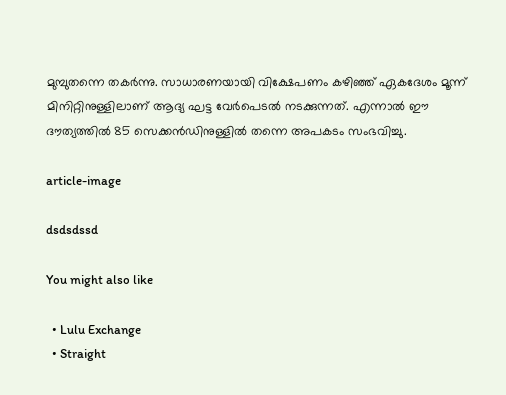മുമ്പുതന്നെ തകർന്നു. സാധാരണയായി വിക്ഷേപണം കഴിഞ്ഞ് ഏകദേശം മൂന്ന് മിനിറ്റിനുള്ളിലാണ് ആദ്യ ഘട്ട വേർപെടൽ നടക്കുന്നത്. എന്നാൽ ഈ ദൗത്യത്തിൽ 85 സെക്കൻഡിനുള്ളിൽ തന്നെ അപകടം സംഭവിച്ചു.

article-image

dsdsdssd

You might also like

  • Lulu Exchange
  • Straight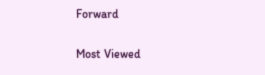Forward

Most Viewed